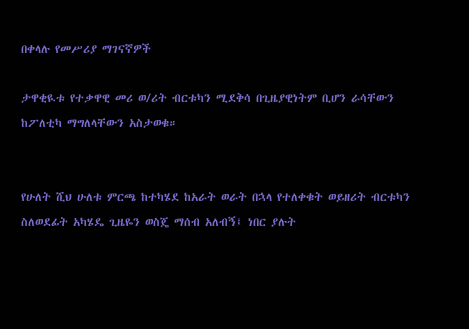በቀላሉ የመሥሪያ ማገናኛዎች

ታዋቂዪቱ የተቃዋዊ መሪ ወ/ሪት ብርቱካን ሚደቅሳ በጊዜያዊነትም ቢሆን ራሳቸውን ከፖለቲካ ማግለላቸውን አስታወቁ።


የሁለት ሺህ ሁለቱ ምርጫ ከተካሄደ ከአራት ወራት በኋላ የተለቀቁት ወይዘሪት ብርቱካን ስለወደፊት አካሄዴ ጊዜዬን ወስጄ ማሰብ አለብኝ፤ ነበር ያሉት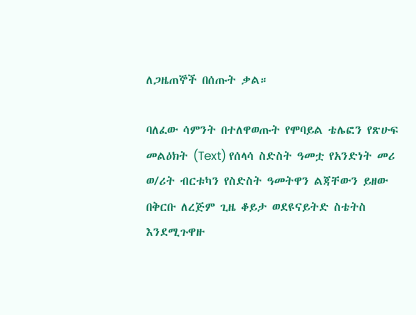ለጋዜጠኞች በሰጡት ቃል።

ባለፈው ሳምንት በተለዋወጡት የሞባይል ቴሌፎን የጽሁፍ መልዕክት (Text) የሰላሳ ስድስት ዓመቷ የአንድነት መሪ ወ/ሪት ብርቱካን የስድስት ዓመትዋን ልጃቸውን ይዘው በቅርቡ ለረጅም ጊዜ ቆይታ ወደዩናይትድ ስቴትስ እንደሚጉዋዙ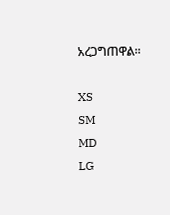አረጋግጠዋል።

XS
SM
MD
LG